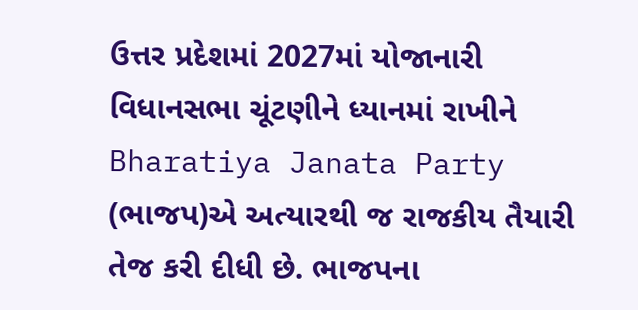ઉત્તર પ્રદેશમાં 2027માં યોજાનારી વિધાનસભા ચૂંટણીને ધ્યાનમાં રાખીને Bharatiya Janata Party (ભાજપ)એ અત્યારથી જ રાજકીય તૈયારી તેજ કરી દીધી છે. ભાજપના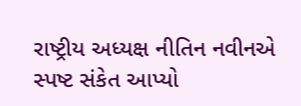રાષ્ટ્રીય અધ્યક્ષ નીતિન નવીનએ સ્પષ્ટ સંકેત આપ્યો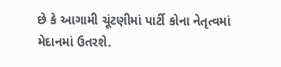છે કે આગામી ચૂંટણીમાં પાર્ટી કોના નેતૃત્વમાં મેદાનમાં ઉતરશે.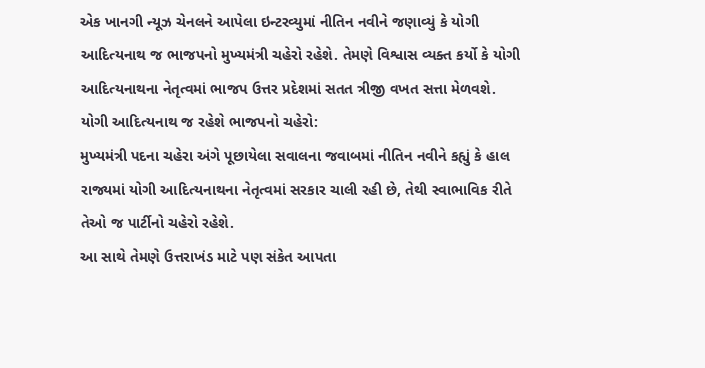એક ખાનગી ન્યૂઝ ચેનલને આપેલા ઇન્ટરવ્યુમાં નીતિન નવીને જણાવ્યું કે યોગી આદિત્યનાથ જ ભાજપનો મુખ્યમંત્રી ચહેરો રહેશે. તેમણે વિશ્વાસ વ્યક્ત કર્યો કે યોગી આદિત્યનાથના નેતૃત્વમાં ભાજપ ઉત્તર પ્રદેશમાં સતત ત્રીજી વખત સત્તા મેળવશે.
યોગી આદિત્યનાથ જ રહેશે ભાજપનો ચહેરો:
મુખ્યમંત્રી પદના ચહેરા અંગે પૂછાયેલા સવાલના જવાબમાં નીતિન નવીને કહ્યું કે હાલ રાજ્યમાં યોગી આદિત્યનાથના નેતૃત્વમાં સરકાર ચાલી રહી છે, તેથી સ્વાભાવિક રીતે તેઓ જ પાર્ટીનો ચહેરો રહેશે.
આ સાથે તેમણે ઉત્તરાખંડ માટે પણ સંકેત આપતા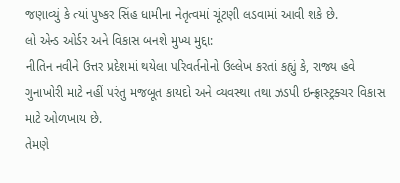જણાવ્યું કે ત્યાં પુષ્કર સિંહ ધામીના નેતૃત્વમાં ચૂંટણી લડવામાં આવી શકે છે.
લો એન્ડ ઓર્ડર અને વિકાસ બનશે મુખ્ય મુદ્દા:
નીતિન નવીને ઉત્તર પ્રદેશમાં થયેલા પરિવર્તનોનો ઉલ્લેખ કરતાં કહ્યું કે, રાજ્ય હવે ગુનાખોરી માટે નહીં પરંતુ મજબૂત કાયદો અને વ્યવસ્થા તથા ઝડપી ઇન્ફ્રાસ્ટ્રક્ચર વિકાસ માટે ઓળખાય છે.
તેમણે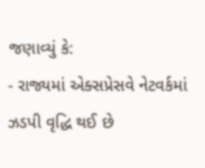જણાવ્યું કે:
- રાજ્યમાં એક્સપ્રેસવે નેટવર્કમાં ઝડપી વૃદ્ધિ થઈ છે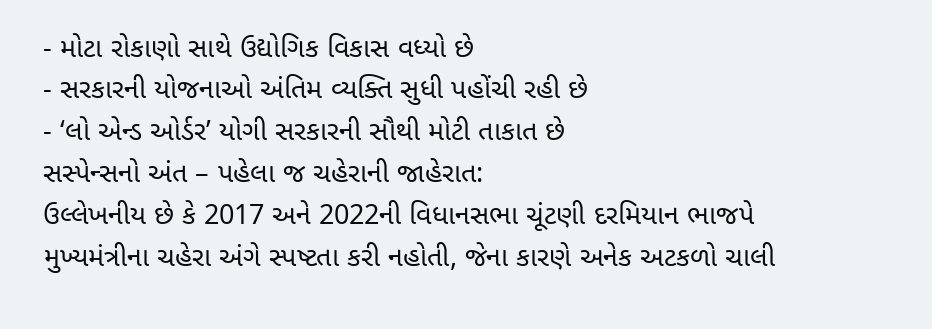- મોટા રોકાણો સાથે ઉદ્યોગિક વિકાસ વધ્યો છે
- સરકારની યોજનાઓ અંતિમ વ્યક્તિ સુધી પહોંચી રહી છે
- ‘લો એન્ડ ઓર્ડર’ યોગી સરકારની સૌથી મોટી તાકાત છે
સસ્પેન્સનો અંત – પહેલા જ ચહેરાની જાહેરાત:
ઉલ્લેખનીય છે કે 2017 અને 2022ની વિધાનસભા ચૂંટણી દરમિયાન ભાજપે મુખ્યમંત્રીના ચહેરા અંગે સ્પષ્ટતા કરી નહોતી, જેના કારણે અનેક અટકળો ચાલી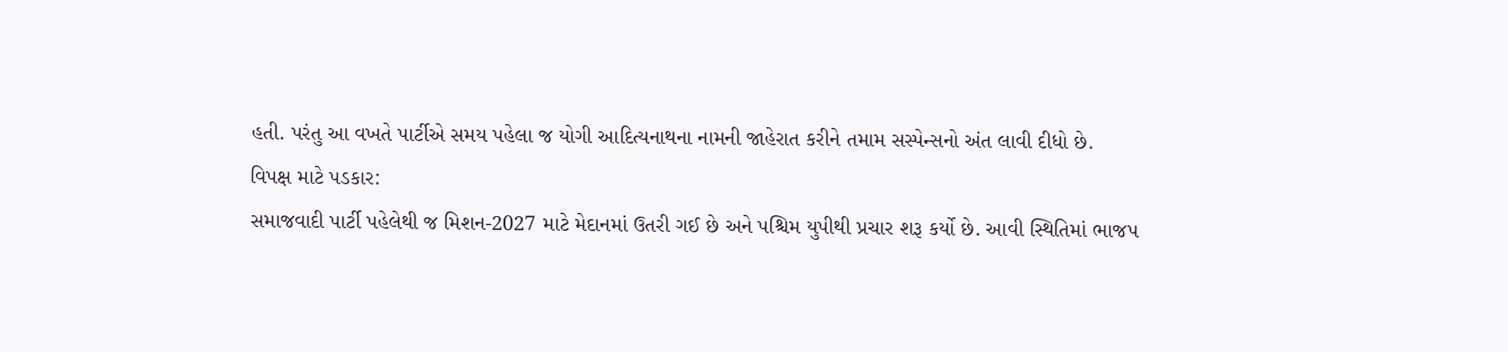હતી. પરંતુ આ વખતે પાર્ટીએ સમય પહેલા જ યોગી આદિત્યનાથના નામની જાહેરાત કરીને તમામ સસ્પેન્સનો અંત લાવી દીધો છે.
વિપક્ષ માટે પડકાર:
સમાજવાદી પાર્ટી પહેલેથી જ મિશન-2027 માટે મેદાનમાં ઉતરી ગઈ છે અને પશ્ચિમ યુપીથી પ્રચાર શરૂ કર્યો છે. આવી સ્થિતિમાં ભાજપ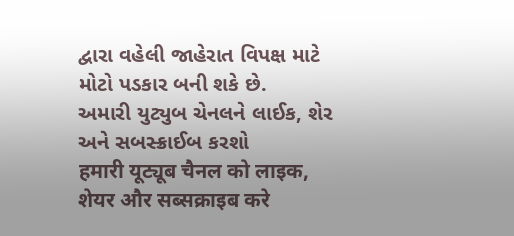દ્વારા વહેલી જાહેરાત વિપક્ષ માટે મોટો પડકાર બની શકે છે.
અમારી યુટ્યુબ ચેનલને લાઈક, શેર અને સબસ્ક્રાઈબ કરશો
हमारी यूट्यूब चैनल को लाइक, शेयर और सब्सक्राइब करे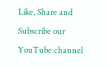Like, Share and Subscribe our YouTube channel